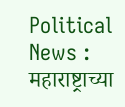Political News : महाराष्ट्राच्या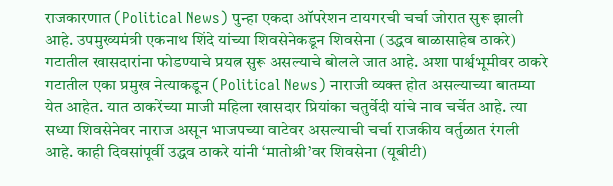राजकारणात (Political News) पुन्हा एकदा ऑपरेशन टायगरची चर्चा जोरात सुरू झाली आहे. उपमुख्यमंत्री एकनाथ शिंदे यांच्या शिवसेनेकडून शिवसेना (उद्धव बाळासाहेब ठाकरे) गटातील खासदारांना फोडण्याचे प्रयत्न सुरू असल्याचे बोलले जात आहे. अशा पार्श्वभूमीवर ठाकरे गटातील एका प्रमुख नेत्याकडून (Political News) नाराजी व्यक्त होत असल्याच्या बातम्या येत आहेत. यात ठाकरेंच्या माजी महिला खासदार प्रियांका चतुर्वेदी यांचे नाव चर्चेत आहे. त्या सध्या शिवसेनेवर नाराज असून भाजपच्या वाटेवर असल्याची चर्चा राजकीय वर्तुळात रंगली आहे. काही दिवसांपूर्वी उद्धव ठाकरे यांनी ‘मातोश्री’वर शिवसेना (यूबीटी)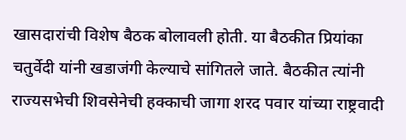खासदारांची विशेष बैठक बोलावली होती. या बैठकीत प्रियांका चतुर्वेदी यांनी खडाजंगी केल्याचे सांगितले जाते. बैठकीत त्यांनी राज्यसभेची शिवसेनेची हक्काची जागा शरद पवार यांच्या राष्ट्रवादी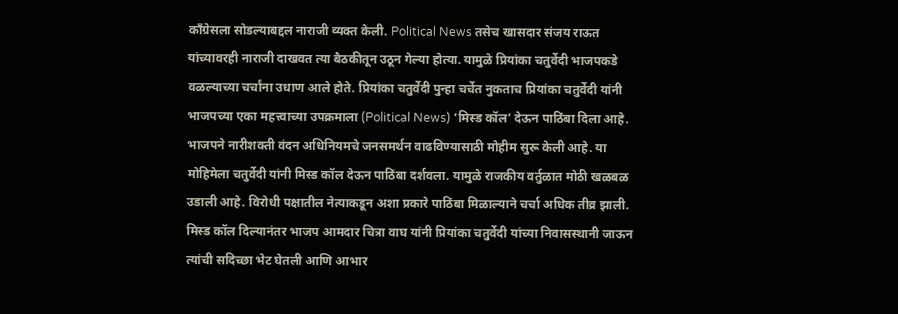काँग्रेसला सोडल्याबद्दल नाराजी व्यक्त केली. Political News तसेच खासदार संजय राऊत यांच्यावरही नाराजी दाखवत त्या बैठकीतून उठून गेल्या होत्या. यामुळे प्रियांका चतुर्वेदी भाजपकडे वळल्याच्या चर्चांना उधाण आले होते. प्रियांका चतुर्वेदी पुन्हा चर्चेत नुकताच प्रियांका चतुर्वेदी यांनी भाजपच्या एका महत्त्वाच्या उपक्रमाला (Political News) ‘मिस्ड कॉल’ देऊन पाठिंबा दिला आहे. भाजपने नारीशक्ती वंदन अधिनियमचे जनसमर्थन वाढविण्यासाठी मोहीम सुरू केली आहे. या मोहिमेला चतुर्वेदी यांनी मिस्ड कॉल देऊन पाठिंबा दर्शवला. यामुळे राजकीय वर्तुळात मोठी खळबळ उडाली आहे. विरोधी पक्षातील नेत्याकडून अशा प्रकारे पाठिंबा मिळाल्याने चर्चा अधिक तीव्र झाली. मिस्ड कॉल दिल्यानंतर भाजप आमदार चित्रा वाघ यांनी प्रियांका चतुर्वेदी यांच्या निवासस्थानी जाऊन त्यांची सदिच्छा भेट घेतली आणि आभार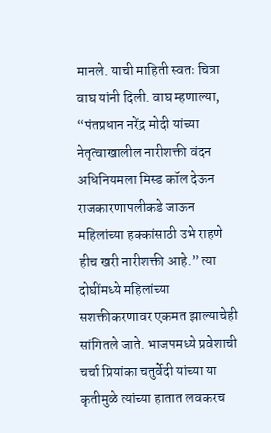मानले. याची माहिती स्वतः चित्रा वाघ यांनी दिली. वाघ म्हणाल्या, “पंतप्रधान नरेंद्र मोदी यांच्या नेतृत्वाखालील नारीशक्ती वंदन अधिनियमला मिस्ड कॉल देऊन राजकारणापलीकडे जाऊन महिलांच्या हक्कांसाठी उभे राहणे हीच खरी नारीशक्ती आहे.” त्या दोघींमध्ये महिलांच्या सशक्तीकरणावर एकमत झाल्याचेही सांगितले जाते. भाजपमध्ये प्रवेशाची चर्चा प्रियांका चतुर्वेदी यांच्या या कृतीमुळे त्यांच्या हातात लवकरच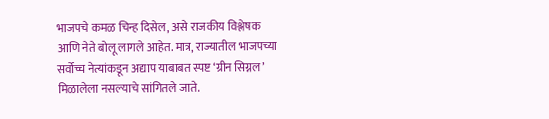भाजपचे कमळ चिन्ह दिसेल, असे राजकीय विश्लेषक आणि नेते बोलू लागले आहेत. मात्र, राज्यातील भाजपच्या सर्वोच्च नेत्यांकडून अद्याप याबाबत स्पष्ट ‘ग्रीन सिग्नल’ मिळालेला नसल्याचे सांगितले जाते.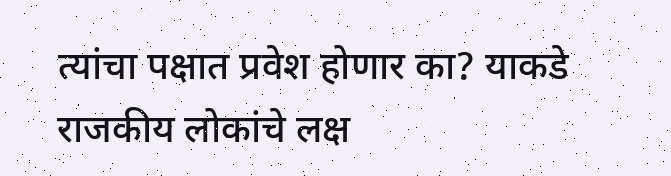त्यांचा पक्षात प्रवेश होणार का? याकडे राजकीय लोकांचे लक्ष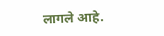लागले आहे.